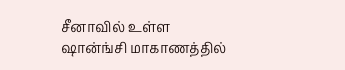சீனாவில் உள்ள ஷான்ங்சி மாகாணத்தில்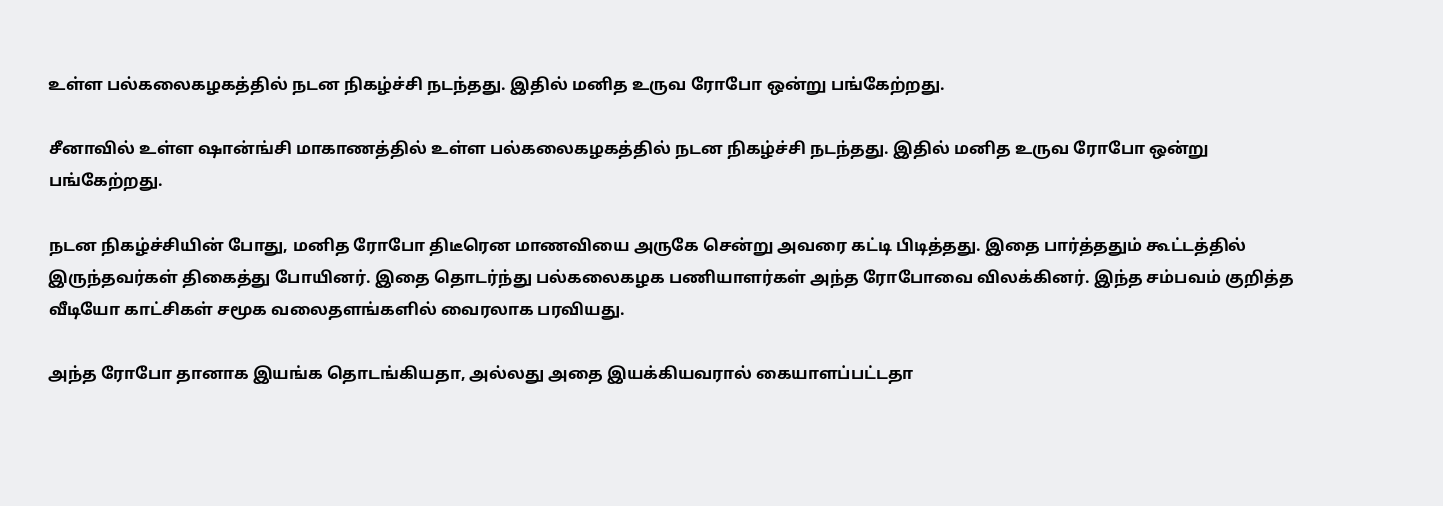உள்ள பல்கலைகழகத்தில் நடன நிகழ்ச்சி நடந்தது. இதில் மனித உருவ ரோபோ ஒன்று பங்கேற்றது.

சீனாவில் உள்ள ஷான்ங்சி மாகாணத்தில் உள்ள பல்கலைகழகத்தில் நடன நிகழ்ச்சி நடந்தது. இதில் மனித உருவ ரோபோ ஒன்று பங்கேற்றது.

நடன நிகழ்ச்சியின் போது, மனித ரோபோ திடீரென மாணவியை அருகே சென்று அவரை கட்டி பிடித்தது. இதை பார்த்ததும் கூட்டத்தில் இருந்தவர்கள் திகைத்து போயினர். இதை தொடர்ந்து பல்கலைகழக பணியாளர்கள் அந்த ரோபோவை விலக்கினர். இந்த சம்பவம் குறித்த வீடியோ காட்சிகள் சமூக வலைதளங்களில் வைரலாக பரவியது.

அந்த ரோபோ தானாக இயங்க தொடங்கியதா, அல்லது அதை இயக்கியவரால் கையாளப்பட்டதா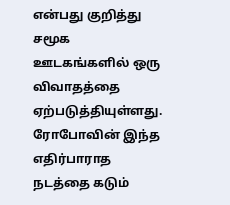என்பது குறித்து சமூக ஊடகங்களில் ஒரு விவாதத்தை ஏற்படுத்தியுள்ளது. ரோபோவின் இந்த எதிர்பாராத நடத்தை கடும்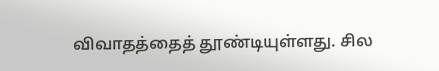விவாதத்தைத் தூண்டியுள்ளது. சில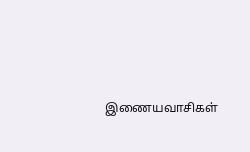இணையவாசிகள்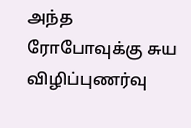அந்த ரோபோவுக்கு சுய விழிப்புணர்வு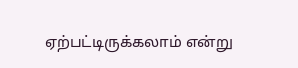ஏற்பட்டிருக்கலாம் என்று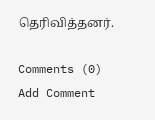தெரிவித்தனர்.

Comments (0)
Add Comment